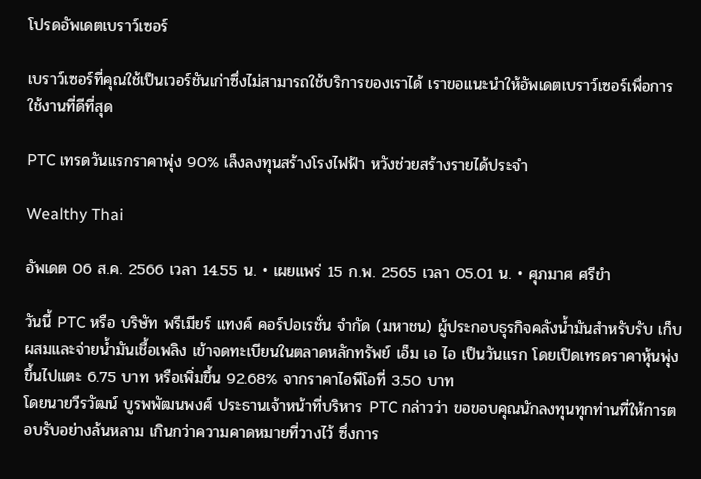โปรดอัพเดตเบราว์เซอร์

เบราว์เซอร์ที่คุณใช้เป็นเวอร์ชันเก่าซึ่งไม่สามารถใช้บริการของเราได้ เราขอแนะนำให้อัพเดตเบราว์เซอร์เพื่อการใช้งานที่ดีที่สุด

PTC เทรดวันแรกราคาพุ่ง 90% เล็งลงทุนสร้างโรงไฟฟ้า หวังช่วยสร้างรายได้ประจำ

Wealthy Thai

อัพเดต 06 ส.ค. 2566 เวลา 14.55 น. • เผยแพร่ 15 ก.พ. 2565 เวลา 05.01 น. • ศุภมาศ ศรีขำ

วันนี้ PTC หรือ บริษัท พรีเมียร์ แทงค์ คอร์ปอเรชั่น จำกัด (มหาชน) ผู้ประกอบธุรกิจคลังน้ำมันสำหรับรับ เก็บ ผสมและจ่ายน้ำมันเชื้อเพลิง เข้าจดทะเบียนในตลาดหลักทรัพย์ เอ็ม เอ ไอ เป็นวันแรก โดยเปิดเทรดราคาหุ้นพุ่งขึ้นไปแตะ 6.75 บาท หรือเพิ่มขึ้น 92.68% จากราคาไอพีโอที่ 3.50 บาท
โดยนายวีรวัฒน์ บูรพพัฒนพงศ์ ประธานเจ้าหน้าที่บริหาร PTC กล่าวว่า ขอขอบคุณนักลงทุนทุกท่านที่ให้การตอบรับอย่างล้นหลาม เกินกว่าความคาดหมายที่วางไว้ ซึ่งการ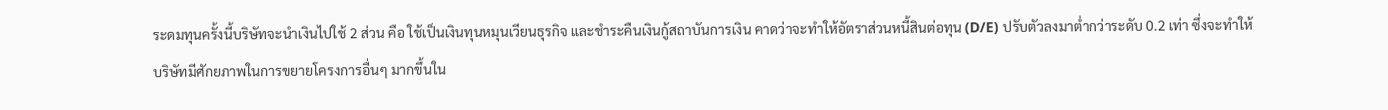ระดมทุนครั้งนี้บริษัทจะนำเงินไปใช้ 2 ส่วน คือ ใช้เป็นเงินทุนหมุนเวียนธุรกิจ และชำระคืนเงินกู้สถาบันการเงิน คาดว่าจะทำให้อัตราส่วนหนี้สินต่อทุน (D/E) ปรับตัวลงมาต่ำกว่าระดับ 0.2 เท่า ซึ่งจะทำให้บริษัทมีศักยภาพในการขยายโครงการอื่นๆ มากขึ้นใน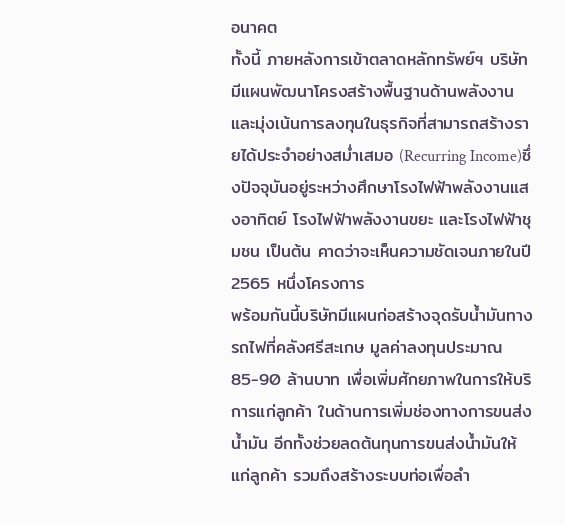อนาคต
ทั้งนี้ ภายหลังการเข้าตลาดหลักทรัพย์ฯ บริษัทมีแผนพัฒนาโครงสร้างพื้นฐานด้านพลังงานและมุ่งเน้นการลงทุนในธุรกิจที่สามารถสร้างรายได้ประจำอย่างสม่ำเสมอ (Recurring Income)ซึ่งปัจจุบันอยู่ระหว่างศึกษาโรงไฟฟ้าพลังงานแสงอาทิตย์ โรงไฟฟ้าพลังงานขยะ และโรงไฟฟ้าชุมชน เป็นต้น คาดว่าจะเห็นความชัดเจนภายในปี 2565 หนึ่งโครงการ
พร้อมกันนี้บริษัทมีแผนก่อสร้างจุดรับน้ำมันทางรถไฟที่คลังศรีสะเกษ มูลค่าลงทุนประมาณ 85-90 ล้านบาท เพื่อเพิ่มศักยภาพในการให้บริการแก่ลูกค้า ในด้านการเพิ่มช่องทางการขนส่งน้ำมัน อีกทั้งช่วยลดต้นทุนการขนส่งน้ำมันให้แก่ลูกค้า รวมถึงสร้างระบบท่อเพื่อลำ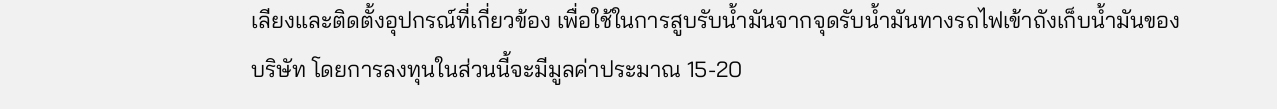เลียงและติดตั้งอุปกรณ์ที่เกี่ยวข้อง เพื่อใช้ในการสูบรับน้ำมันจากจุดรับน้ำมันทางรถไฟเข้าถังเก็บน้ำมันของบริษัท โดยการลงทุนในส่วนนี้จะมีมูลค่าประมาณ 15-20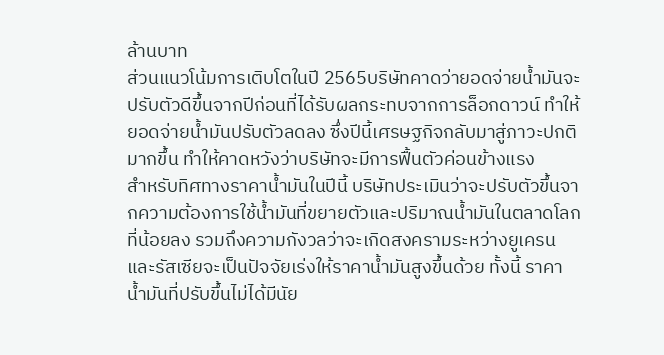ล้านบาท
ส่วนแนวโน้มการเติบโตในปี 2565บริษัทคาดว่ายอดจ่ายน้ำมันจะปรับตัวดีขึ้นจากปีก่อนที่ได้รับผลกระทบจากการล็อกดาวน์ ทำให้ยอดจ่ายน้ำมันปรับตัวลดลง ซึ่งปีนี้เศรษฐกิจกลับมาสู่ภาวะปกติมากขึ้น ทำให้คาดหวังว่าบริษัทจะมีการฟื้นตัวค่อนข้างแรง
สำหรับทิศทางราคาน้ำมันในปีนี้ บริษัทประเมินว่าจะปรับตัวขึ้นจากความต้องการใช้น้ำมันที่ขยายตัวและปริมาณน้ำมันในตลาดโลกที่น้อยลง รวมถึงความกังวลว่าจะเกิดสงครามระหว่างยูเครนและรัสเซียจะเป็นปัจจัยเร่งให้ราคาน้ำมันสูงขึ้นด้วย ทั้งนี้ ราคาน้ำมันที่ปรับขึ้นไม่ได้มีนัย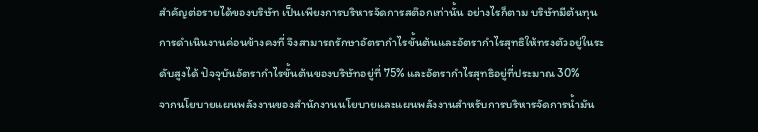สำคัญต่อรายได้ของบริษัท เป็นเพียงการบริหารจัดการสต๊อกเท่านั้น อย่างไรก็ตาม บริษัทมีต้นทุนการดำเนินงานค่อนข้างคงที่ จึงสามารถรักษาอัตรากำไรขั้นต้นและอัตรากำไรสุทธิให้ทรงตัวอยู่ในระดับสูงได้ ปัจจุบันอัตรากำไรขั้นต้นของบริษัทอยู่ที่ 75% และอัตรากำไรสุทธิอยู่ที่ประมาณ 30%
จากนโยบายแผนพลังงานของสำนักงานนโยบายและแผนพลังงานสำหรับการบริหารจัดการน้ำมัน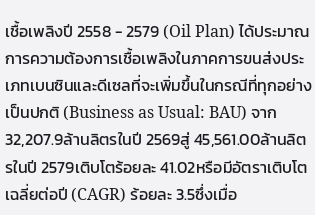เชื้อเพลิงปี 2558 - 2579 (Oil Plan) ได้ประมาณการความต้องการเชื้อเพลิงในภาคการขนส่งประเภทเบนซินและดีเซลที่จะเพิ่มขึ้นในกรณีที่ทุกอย่างเป็นปกติ (Business as Usual: BAU) จาก 32,207.9ล้านลิตรในปี 2569สู่ 45,561.00ล้านลิตรในปี 2579เติบโตร้อยละ 41.02หรือมีอัตราเติบโตเฉลี่ยต่อปี (CAGR) ร้อยละ 3.5ซึ่งเมื่อ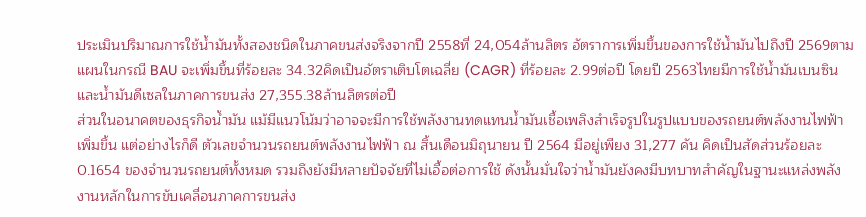ประเมินปริมาณการใช้น้ำมันทั้งสองชนิดในภาคขนส่งจริงจากปี 2558ที่ 24,054ล้านลิตร อัตราการเพิ่มขึ้นของการใช้น้ำมันไปถึงปี 2569ตามแผนในกรณี BAU จะเพิ่มขึ้นที่ร้อยละ 34.32คิดเป็นอัตราเติบโตเฉลี่ย (CAGR) ที่ร้อยละ 2.99ต่อปี โดยปี 2563ไทยมีการใช้น้ำมันเบนซินและน้ำมันดีเซลในภาคการขนส่ง 27,355.38ล้านลิตรต่อปี
ส่วนในอนาคตของธุรกิจน้ำมัน แม้มีแนวโน้มว่าอาจจะมีการใช้พลังงานทดแทนน้ำมันเชื้อเพลิงสำเร็จรูปในรูปแบบของรถยนต์พลังงานไฟฟ้าเพิ่มขึ้น แต่อย่างไรก็ดี ตัวเลขจำนวนรถยนต์พลังงานไฟฟ้า ณ สิ้นเดือนมิถุนายน ปี 2564 มีอยู่เพียง 31,277 คัน คิดเป็นสัดส่วนร้อยละ 0.1654 ของจำนวนรถยนต์ทั้งหมด รวมถึงยังมีหลายปัจจัยที่ไม่เอื้อต่อการใช้ ดังนั้นมั่นใจว่าน้ำมันยังคงมีบทบาทสำคัญในฐานะแหล่งพลังงานหลักในการขับเคลื่อนภาคการขนส่ง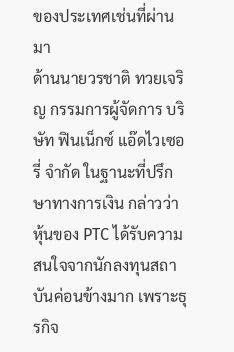ของประเทศเช่นที่ผ่านมา
ด้านนายวรชาติ ทวยเจริญ กรรมการผู้จัดการ บริษัท ฟินเน็กซ์ แอ๊ดไวเซอรี่ จำกัด ในฐานะที่ปรึกษาทางการเงิน กล่าวว่า หุ้นของ PTC ได้รับความสนใจจากนักลงทุนสถาบันค่อนข้างมาก เพราะธุรกิจ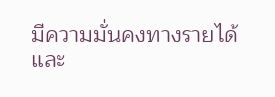มีความมั่นคงทางรายได้และ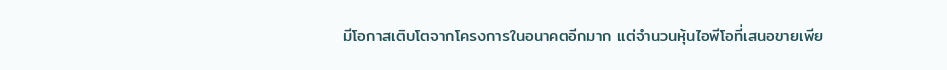มีโอกาสเติบโตจากโครงการในอนาคตอีกมาก แต่จำนวนหุ้นไอพีโอที่เสนอขายเพีย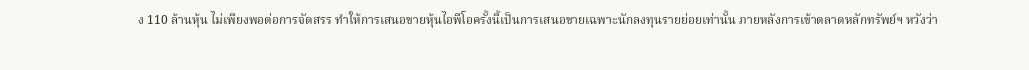ง 110 ล้านหุ้น ไม่เพียงพอต่อการจัดสรร ทำให้การเสนอขายหุ้นไอพีโอครั้งนี้เป็นการเสนอขายเฉพาะนักลงทุนรายย่อยเท่านั้น ภายหลังการเข้าตลาดหลักทรัพย์ฯ หวังว่า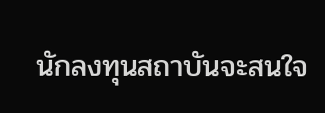นักลงทุนสถาบันจะสนใจ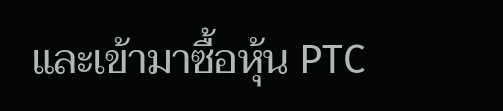และเข้ามาซื้อหุ้น PTC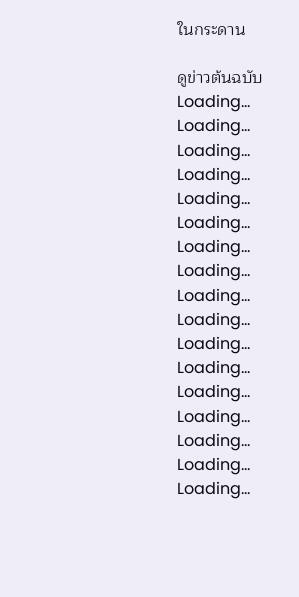ในกระดาน

ดูข่าวต้นฉบับ
Loading...
Loading...
Loading...
Loading...
Loading...
Loading...
Loading...
Loading...
Loading...
Loading...
Loading...
Loading...
Loading...
Loading...
Loading...
Loading...
Loading...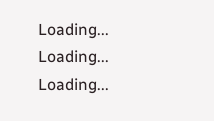Loading...
Loading...
Loading...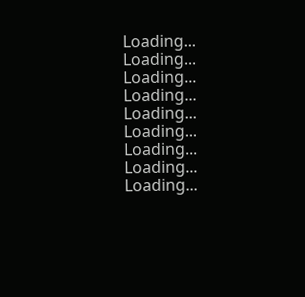Loading...
Loading...
Loading...
Loading...
Loading...
Loading...
Loading...
Loading...
Loading...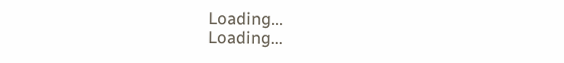Loading...
Loading...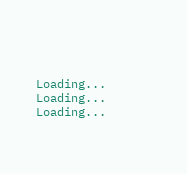Loading...
Loading...
Loading...